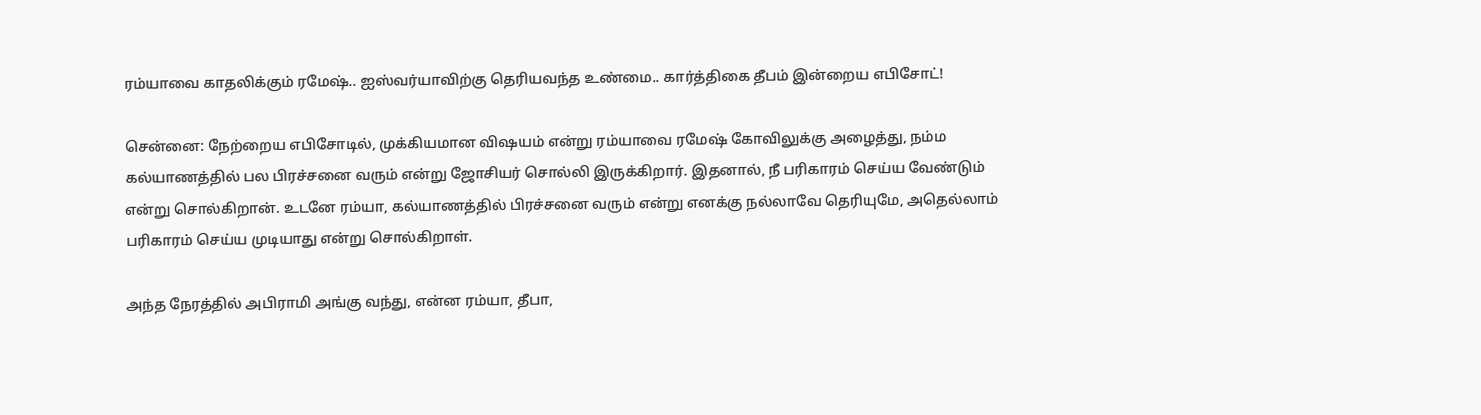ரம்யாவை காதலிக்கும் ரமேஷ்.. ஐஸ்வர்யாவிற்கு தெரியவந்த உண்மை.. கார்த்திகை தீபம் இன்றைய எபிசோட்!

சென்னை: நேற்றைய எபிசோடில், முக்கியமான விஷயம் என்று ரம்யாவை ரமேஷ் கோவிலுக்கு அழைத்து, நம்ம கல்யாணத்தில் பல பிரச்சனை வரும் என்று ஜோசியர் சொல்லி இருக்கிறார். இதனால், நீ பரிகாரம் செய்ய வேண்டும் என்று சொல்கிறான். உடனே ரம்யா, கல்யாணத்தில் பிரச்சனை வரும் என்று எனக்கு நல்லாவே தெரியுமே, அதெல்லாம் பரிகாரம் செய்ய முடியாது என்று சொல்கிறாள்.

அந்த நேரத்தில் அபிராமி அங்கு வந்து, என்ன ரம்யா, தீபா,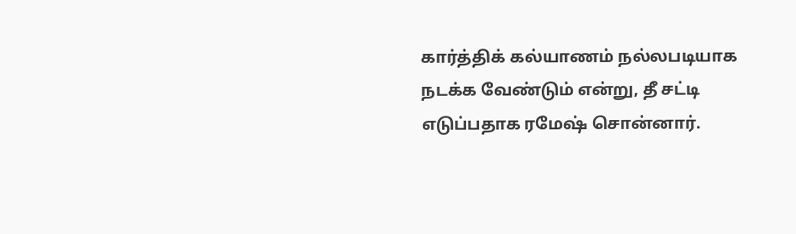கார்த்திக் கல்யாணம் நல்லபடியாக நடக்க வேண்டும் என்று, தீ சட்டி எடுப்பதாக ரமேஷ் சொன்னார்.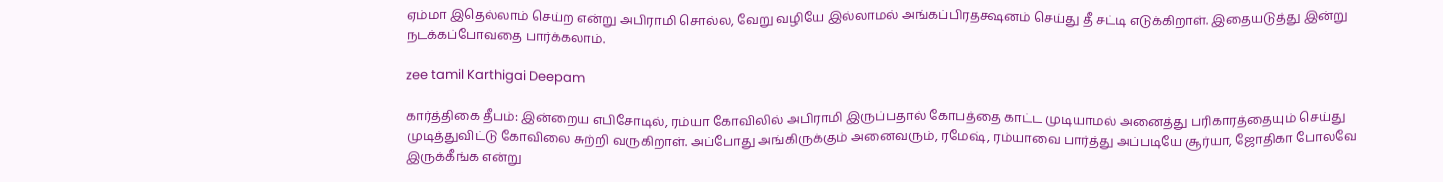ஏம்மா இதெல்லாம் செய்ற என்று அபிராமி சொல்ல, வேறு வழியே இல்லாமல் அங்கப்பிரதக்ஷனம் செய்து தீ சட்டி எடுக்கிறாள். இதையடுத்து இன்று நடக்கப்போவதை பார்க்கலாம்.

zee tamil Karthigai Deepam

கார்த்திகை தீபம்: இன்றைய எபிசோடில், ரம்யா கோவிலில் அபிராமி இருப்பதால் கோபத்தை காட்ட முடியாமல் அனைத்து பரிகாரத்தையும் செய்து முடித்துவிட்டு கோவிலை சுற்றி வருகிறாள். அப்போது அங்கிருக்கும் அனைவரும், ரமேஷ், ரம்யாவை பார்த்து அப்படியே சூர்யா, ஜோதிகா போலவே இருக்கீங்க என்று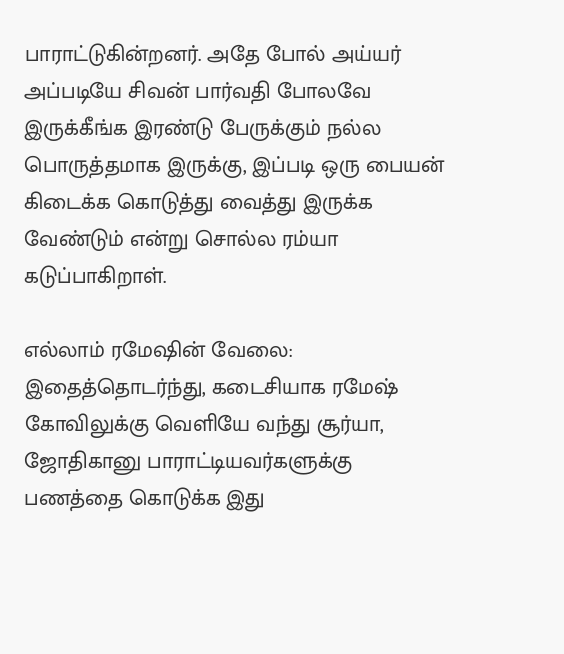பாராட்டுகின்றனர். அதே போல் அய்யர் அப்படியே சிவன் பார்வதி போலவே இருக்கீங்க இரண்டு பேருக்கும் நல்ல பொருத்தமாக இருக்கு, இப்படி ஒரு பையன் கிடைக்க கொடுத்து வைத்து இருக்க வேண்டும் என்று சொல்ல ரம்யா கடுப்பாகிறாள்.

எல்லாம் ரமேஷின் வேலை: இதைத்தொடர்ந்து, கடைசியாக ரமேஷ் கோவிலுக்கு வெளியே வந்து சூர்யா, ஜோதிகானு பாராட்டியவர்களுக்கு பணத்தை கொடுக்க இது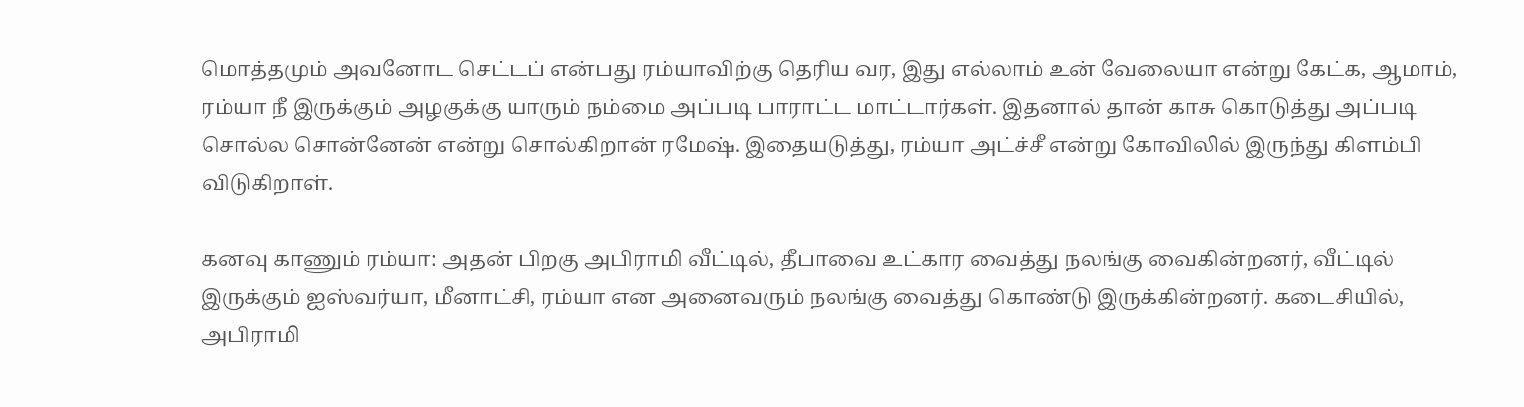மொத்தமும் அவனோட செட்டப் என்பது ரம்யாவிற்கு தெரிய வர, இது எல்லாம் உன் வேலையா என்று கேட்க, ஆமாம், ரம்யா நீ இருக்கும் அழகுக்கு யாரும் நம்மை அப்படி பாராட்ட மாட்டார்கள். இதனால் தான் காசு கொடுத்து அப்படி சொல்ல சொன்னேன் என்று சொல்கிறான் ரமேஷ். இதையடுத்து, ரம்யா அட்ச்சீ என்று கோவிலில் இருந்து கிளம்பி விடுகிறாள்.

கனவு காணும் ரம்யா: அதன் பிறகு அபிராமி வீட்டில், தீபாவை உட்கார வைத்து நலங்கு வைகின்றனர், வீட்டில் இருக்கும் ஐஸ்வர்யா, மீனாட்சி, ரம்யா என அனைவரும் நலங்கு வைத்து கொண்டு இருக்கின்றனர். கடைசியில், அபிராமி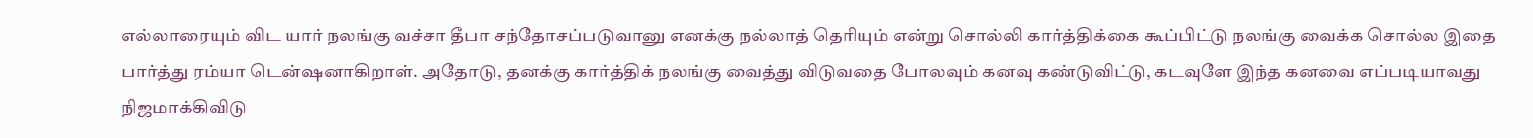எல்லாரையும் விட யார் நலங்கு வச்சா தீபா சந்தோசப்படுவானு எனக்கு நல்லாத் தெரியும் என்று சொல்லி கார்த்திக்கை கூப்பிட்டு நலங்கு வைக்க சொல்ல இதை பார்த்து ரம்யா டென்ஷனாகிறாள். அதோடு, தனக்கு கார்த்திக் நலங்கு வைத்து விடுவதை போலவும் கனவு கண்டுவிட்டு, கடவுளே இந்த கனவை எப்படியாவது நிஜமாக்கிவிடு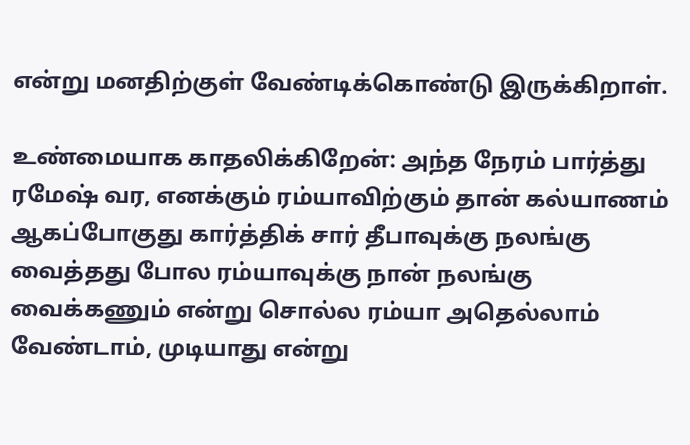என்று மனதிற்குள் வேண்டிக்கொண்டு இருக்கிறாள்.

உண்மையாக காதலிக்கிறேன்: அந்த நேரம் பார்த்து ரமேஷ் வர, எனக்கும் ரம்யாவிற்கும் தான் கல்யாணம் ஆகப்போகுது கார்த்திக் சார் தீபாவுக்கு நலங்கு வைத்தது போல ரம்யாவுக்கு நான் நலங்கு வைக்கணும் என்று சொல்ல ரம்யா அதெல்லாம் வேண்டாம், முடியாது என்று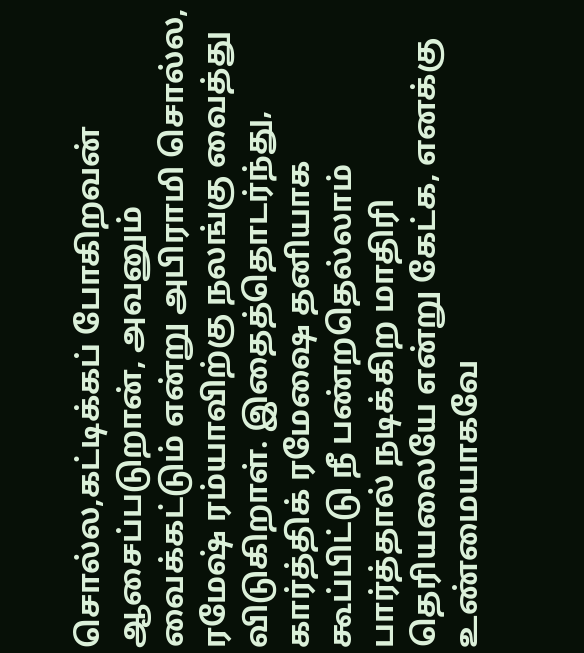சொல்ல,கட்டிக்கப் போகிறவன் ஆசைப்படுறான், அவனும் வைக்கட்டும் என்று அபிராமி சொல்ல, ரமேஷ் ரம்யாவிற்கு நலங்கு வைத்து விடுகிறாள். இதைத்தொடர்ந்து, கார்த்திக் ரமேஷை தனியாக கூப்பிட்டு நீ பண்றதெல்லாம் பார்த்தால் நடிக்கிற மாதிரி தெரியலையே என்று கேட்க, எனக்கு உண்மையாகவே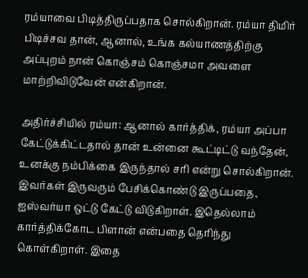ரம்யாவை பிடித்திருப்பதாக சொல்கிறான். ரம்யா திமிர் பிடிச்சவ தான், ஆனால், உங்க கல்யாணத்திற்கு அப்புறம் நான் கொஞ்சம் கொஞ்சமா அவளை மாற்றிவிடுவேன் என்கிறான்.

அதிர்ச்சியில் ரம்யா: ஆனால் கார்த்திக், ரம்யா அப்பா கேட்டுக்கிட்டதால் தான் உன்னை கூட்டிட்டு வந்தேன், உனக்கு நம்பிக்கை இருந்தால் சரி என்று சொல்கிறான். இவர்கள் இருவரும் பேசிக்கொண்டு இருப்பதை, ஐஸ்வர்யா ஒட்டு கேட்டு விடுகிறாள். இதெல்லாம் கார்த்திக்கோட பிளான் என்பதை தெரிந்து கொள்கிறாள். இதை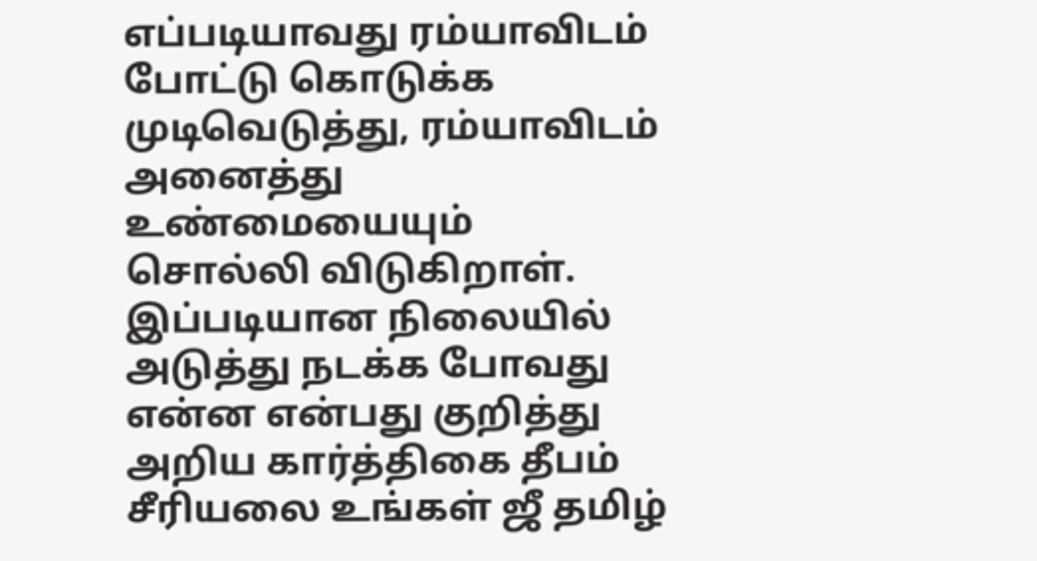எப்படியாவது ரம்யாவிடம் போட்டு கொடுக்க முடிவெடுத்து, ரம்யாவிடம் அனைத்து உண்மையையும் சொல்லி விடுகிறாள். இப்படியான நிலையில் அடுத்து நடக்க போவது என்ன என்பது குறித்து அறிய கார்த்திகை தீபம் சீரியலை உங்கள் ஜீ தமிழ்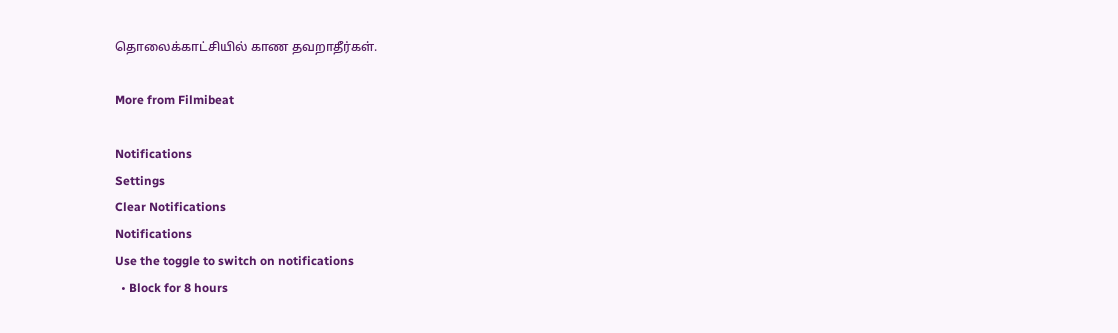தொலைக்காட்சியில் காண தவறாதீர்கள்.

More from Filmibeat

Notifications
Settings
Clear Notifications
Notifications
Use the toggle to switch on notifications
  • Block for 8 hours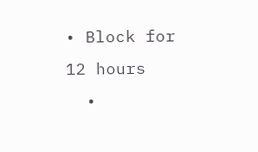• Block for 12 hours
  •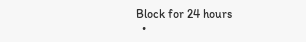Block for 24 hours
  •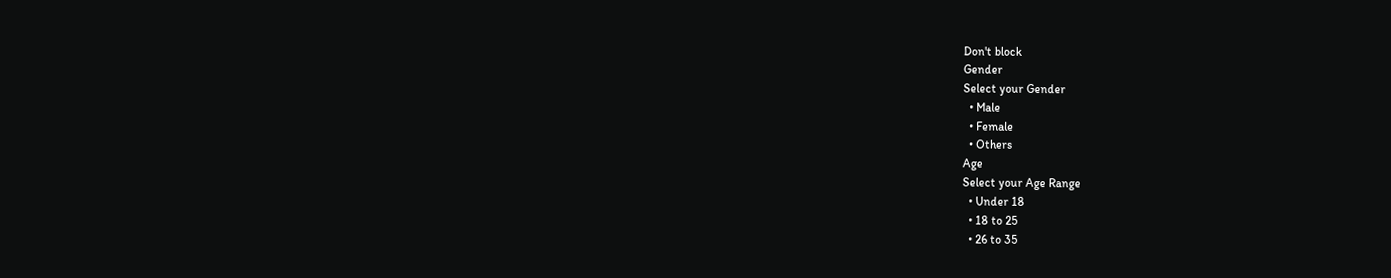Don't block
Gender
Select your Gender
  • Male
  • Female
  • Others
Age
Select your Age Range
  • Under 18
  • 18 to 25
  • 26 to 35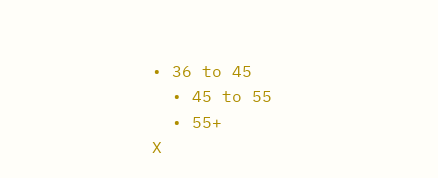• 36 to 45
  • 45 to 55
  • 55+
X